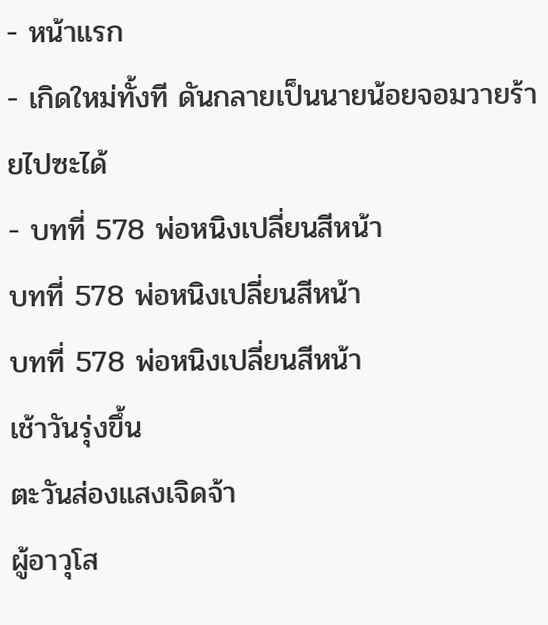- หน้าแรก
- เกิดใหม่ทั้งที ดันกลายเป็นนายน้อยจอมวายร้ายไปซะได้
- บทที่ 578 พ่อหนิงเปลี่ยนสีหน้า
บทที่ 578 พ่อหนิงเปลี่ยนสีหน้า
บทที่ 578 พ่อหนิงเปลี่ยนสีหน้า
เช้าวันรุ่งขึ้น
ตะวันส่องแสงเจิดจ้า
ผู้อาวุโส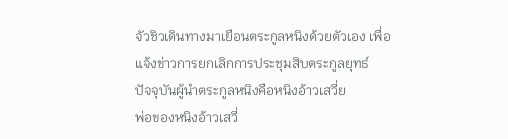จัวชิวเดินทางมาเยือนตระกูลหนิงด้วยตัวเอง เพื่อแจ้งข่าวการยกเลิกการประชุมสิบตระกูลยุทธ์
ปัจจุบันผู้นำตระกูลหนิงคือหนิงอ้าวเสวี่ย
พ่อของหนิงอ้าวเสวี่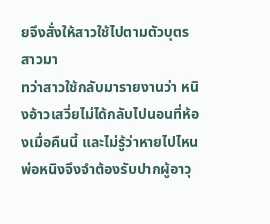ยจึงสั่งให้สาวใช้ไปตามตัวบุตรสาวมา
ทว่าสาวใช้กลับมารายงานว่า หนิงอ้าวเสวี่ยไม่ได้กลับไปนอนที่ห้องเมื่อคืนนี้ และไม่รู้ว่าหายไปไหน
พ่อหนิงจึงจำต้องรับปากผู้อาวุ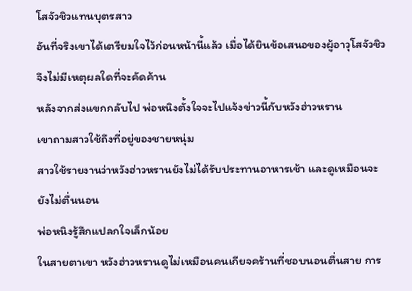โสจัวชิวแทนบุตรสาว
อันที่จริงเขาได้เตรียมใจไว้ก่อนหน้านี้แล้ว เมื่อได้ยินข้อเสนอของผู้อาวุโสจัวชิว จึงไม่มีเหตุผลใดที่จะคัดค้าน
หลังจากส่งแขกกลับไป พ่อหนิงตั้งใจจะไปแจ้งข่าวนี้กับหวังฮ่าวหราน
เขาถามสาวใช้ถึงที่อยู่ของชายหนุ่ม
สาวใช้รายงานว่าหวังฮ่าวหรานยังไม่ได้รับประทานอาหารเช้า และดูเหมือนจะยังไม่ตื่นนอน
พ่อหนิงรู้สึกแปลกใจเล็กน้อย
ในสายตาเขา หวังฮ่าวหรานดูไม่เหมือนคนเกียจคร้านที่ชอบนอนตื่นสาย การ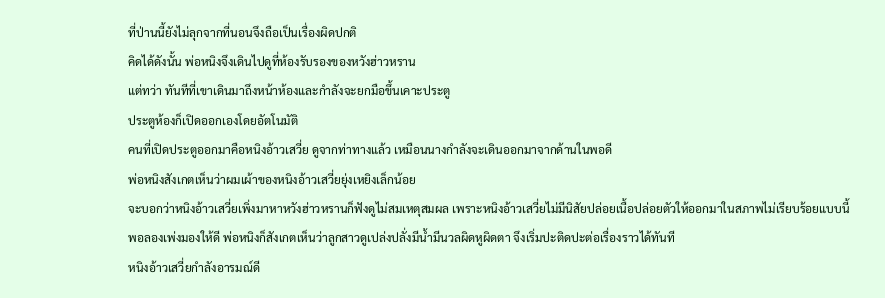ที่ป่านนี้ยังไม่ลุกจากที่นอนจึงถือเป็นเรื่องผิดปกติ
คิดได้ดังนั้น พ่อหนิงจึงเดินไปดูที่ห้องรับรองของหวังฮ่าวหราน
แต่ทว่า ทันทีที่เขาเดินมาถึงหน้าห้องและกำลังจะยกมือขึ้นเคาะประตู
ประตูห้องก็เปิดออกเองโดยอัตโนมัติ
คนที่เปิดประตูออกมาคือหนิงอ้าวเสวี่ย ดูจากท่าทางแล้ว เหมือนนางกำลังจะเดินออกมาจากด้านในพอดี
พ่อหนิงสังเกตเห็นว่าผมเผ้าของหนิงอ้าวเสวี่ยยุ่งเหยิงเล็กน้อย
จะบอกว่าหนิงอ้าวเสวี่ยเพิ่งมาหาหวังฮ่าวหรานก็ฟังดูไม่สมเหตุสมผล เพราะหนิงอ้าวเสวี่ยไม่มีนิสัยปล่อยเนื้อปล่อยตัวให้ออกมาในสภาพไม่เรียบร้อยแบบนี้
พอลองเพ่งมองให้ดี พ่อหนิงก็สังเกตเห็นว่าลูกสาวดูเปล่งปลั่งมีน้ำมีนวลผิดหูผิดตา จึงเริ่มปะติดปะต่อเรื่องราวได้ทันที
หนิงอ้าวเสวี่ยกำลังอารมณ์ดี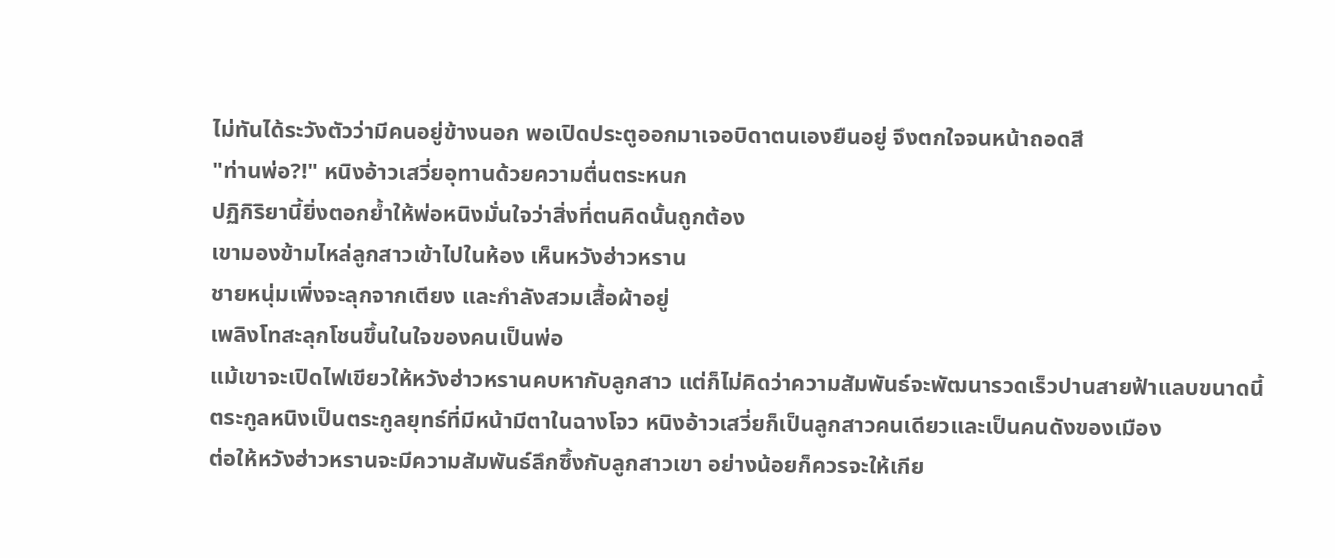ไม่ทันได้ระวังตัวว่ามีคนอยู่ข้างนอก พอเปิดประตูออกมาเจอบิดาตนเองยืนอยู่ จึงตกใจจนหน้าถอดสี
"ท่านพ่อ?!" หนิงอ้าวเสวี่ยอุทานด้วยความตื่นตระหนก
ปฏิกิริยานี้ยิ่งตอกย้ำให้พ่อหนิงมั่นใจว่าสิ่งที่ตนคิดนั้นถูกต้อง
เขามองข้ามไหล่ลูกสาวเข้าไปในห้อง เห็นหวังฮ่าวหราน
ชายหนุ่มเพิ่งจะลุกจากเตียง และกำลังสวมเสื้อผ้าอยู่
เพลิงโทสะลุกโชนขึ้นในใจของคนเป็นพ่อ
แม้เขาจะเปิดไฟเขียวให้หวังฮ่าวหรานคบหากับลูกสาว แต่ก็ไม่คิดว่าความสัมพันธ์จะพัฒนารวดเร็วปานสายฟ้าแลบขนาดนี้
ตระกูลหนิงเป็นตระกูลยุทธ์ที่มีหน้ามีตาในฉางโจว หนิงอ้าวเสวี่ยก็เป็นลูกสาวคนเดียวและเป็นคนดังของเมือง
ต่อให้หวังฮ่าวหรานจะมีความสัมพันธ์ลึกซึ้งกับลูกสาวเขา อย่างน้อยก็ควรจะให้เกีย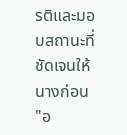รติและมอบสถานะที่ชัดเจนให้นางก่อน
"อ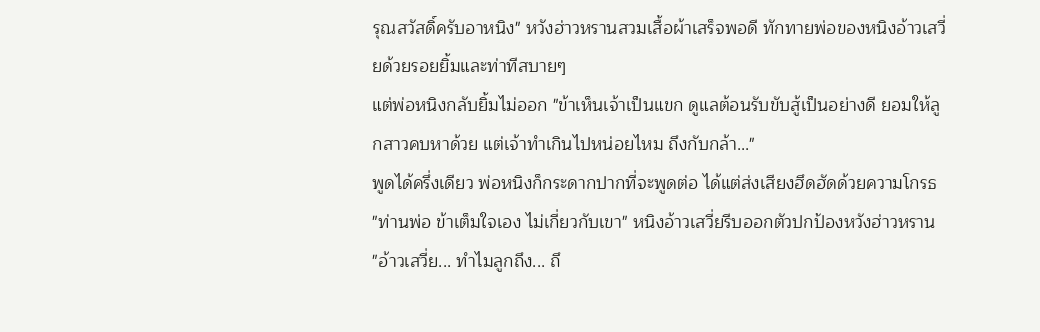รุณสวัสดิ์ครับอาหนิง" หวังฮ่าวหรานสวมเสื้อผ้าเสร็จพอดี ทักทายพ่อของหนิงอ้าวเสวี่ยด้วยรอยยิ้มและท่าทีสบายๆ
แต่พ่อหนิงกลับยิ้มไม่ออก "ข้าเห็นเจ้าเป็นแขก ดูแลต้อนรับขับสู้เป็นอย่างดี ยอมให้ลูกสาวคบหาด้วย แต่เจ้าทำเกินไปหน่อยไหม ถึงกับกล้า..."
พูดได้ครึ่งเดียว พ่อหนิงก็กระดากปากที่จะพูดต่อ ได้แต่ส่งเสียงฮึดฮัดด้วยความโกรธ
"ท่านพ่อ ข้าเต็มใจเอง ไม่เกี่ยวกับเขา" หนิงอ้าวเสวี่ยรีบออกตัวปกป้องหวังฮ่าวหราน
"อ้าวเสวี่ย... ทำไมลูกถึง... ถึ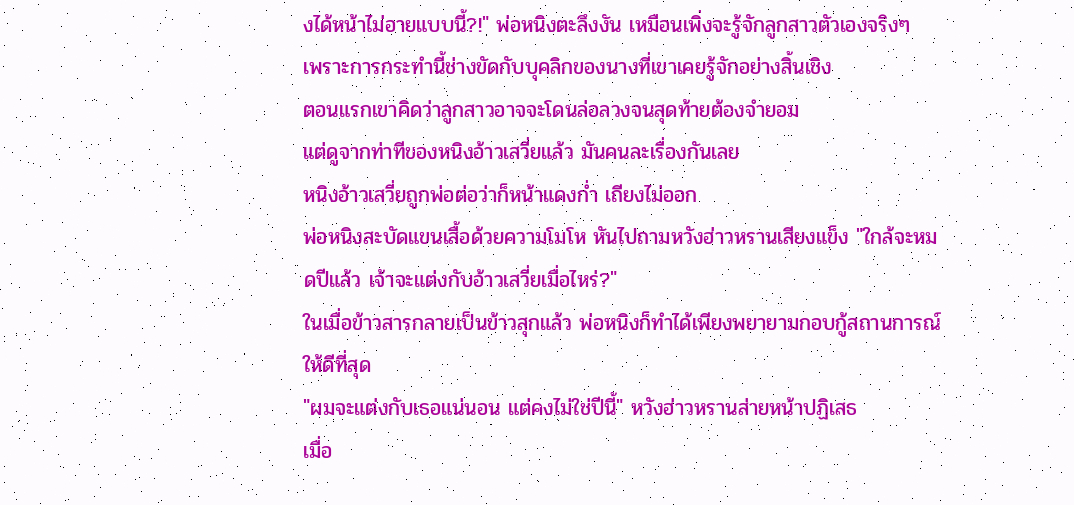งได้หน้าไม่อายแบบนี้?!" พ่อหนิงตะลึงงัน เหมือนเพิ่งจะรู้จักลูกสาวตัวเองจริงๆ
เพราะการกระทำนี้ช่างขัดกับบุคลิกของนางที่เขาเคยรู้จักอย่างสิ้นเชิง
ตอนแรกเขาคิดว่าลูกสาวอาจจะโดนล่อลวงจนสุดท้ายต้องจำยอม
แต่ดูจากท่าทีของหนิงอ้าวเสวี่ยแล้ว มันคนละเรื่องกันเลย
หนิงอ้าวเสวี่ยถูกพ่อต่อว่าก็หน้าแดงก่ำ เถียงไม่ออก
พ่อหนิงสะบัดแขนเสื้อด้วยความโมโห หันไปถามหวังฮ่าวหรานเสียงแข็ง "ใกล้จะหมดปีแล้ว เจ้าจะแต่งกับอ้าวเสวี่ยเมื่อไหร่?"
ในเมื่อข้าวสารกลายเป็นข้าวสุกแล้ว พ่อหนิงก็ทำได้เพียงพยายามกอบกู้สถานการณ์ให้ดีที่สุด
"ผมจะแต่งกับเธอแน่นอน แต่คงไม่ใช่ปีนี้" หวังฮ่าวหรานส่ายหน้าปฏิเสธ
เมื่อ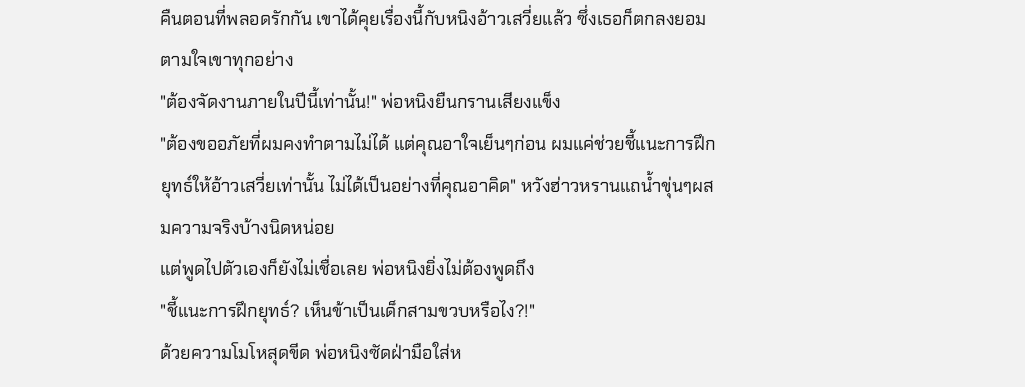คืนตอนที่พลอดรักกัน เขาได้คุยเรื่องนี้กับหนิงอ้าวเสวี่ยแล้ว ซึ่งเธอก็ตกลงยอมตามใจเขาทุกอย่าง
"ต้องจัดงานภายในปีนี้เท่านั้น!" พ่อหนิงยืนกรานเสียงแข็ง
"ต้องขออภัยที่ผมคงทำตามไม่ได้ แต่คุณอาใจเย็นๆก่อน ผมแค่ช่วยชี้แนะการฝึกยุทธ์ให้อ้าวเสวี่ยเท่านั้น ไม่ได้เป็นอย่างที่คุณอาคิด" หวังฮ่าวหรานแถน้ำขุ่นๆผสมความจริงบ้างนิดหน่อย
แต่พูดไปตัวเองก็ยังไม่เชื่อเลย พ่อหนิงยิ่งไม่ต้องพูดถึง
"ชี้แนะการฝึกยุทธ์? เห็นข้าเป็นเด็กสามขวบหรือไง?!"
ด้วยความโมโหสุดขีด พ่อหนิงซัดฝ่ามือใส่ห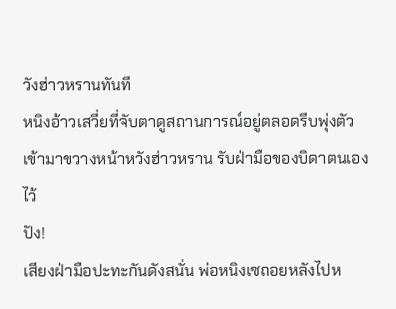วังฮ่าวหรานทันที
หนิงอ้าวเสวี่ยที่จับตาดูสถานการณ์อยู่ตลอดรีบพุ่งตัวเข้ามาขวางหน้าหวังฮ่าวหราน รับฝ่ามือของบิดาตนเองไว้
ปัง!
เสียงฝ่ามือปะทะกันดังสนั่น พ่อหนิงเซถอยหลังไปห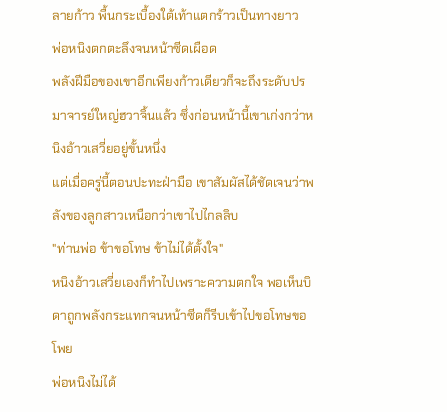ลายก้าว พื้นกระเบื้องใต้เท้าแตกร้าวเป็นทางยาว
พ่อหนิงตกตะลึงจนหน้าซีดเผือด
พลังฝีมือของเขาอีกเพียงก้าวเดียวก็จะถึงระดับปรมาจารย์ใหญ่ฮวาจิ้นแล้ว ซึ่งก่อนหน้านี้เขาเก่งกว่าหนิงอ้าวเสวี่ยอยู่ขั้นหนึ่ง
แต่เมื่อครู่นี้ตอนปะทะฝ่ามือ เขาสัมผัสได้ชัดเจนว่าพลังของลูกสาวเหนือกว่าเขาไปไกลลิบ
"ท่านพ่อ ข้าขอโทษ ข้าไม่ได้ตั้งใจ"
หนิงอ้าวเสวี่ยเองก็ทำไปเพราะความตกใจ พอเห็นบิดาถูกพลังกระแทกจนหน้าซีดก็รีบเข้าไปขอโทษขอโพย
พ่อหนิงไม่ได้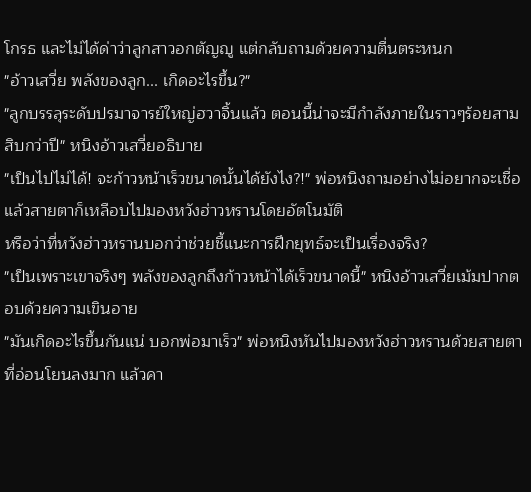โกรธ และไม่ได้ด่าว่าลูกสาวอกตัญญู แต่กลับถามด้วยความตื่นตระหนก
"อ้าวเสวี่ย พลังของลูก... เกิดอะไรขึ้น?"
"ลูกบรรลุระดับปรมาจารย์ใหญ่ฮวาจิ้นแล้ว ตอนนี้น่าจะมีกำลังภายในราวๆร้อยสามสิบกว่าปี" หนิงอ้าวเสวี่ยอธิบาย
"เป็นไปไม่ได้! จะก้าวหน้าเร็วขนาดนั้นได้ยังไง?!" พ่อหนิงถามอย่างไม่อยากจะเชื่อ แล้วสายตาก็เหลือบไปมองหวังฮ่าวหรานโดยอัตโนมัติ
หรือว่าที่หวังฮ่าวหรานบอกว่าช่วยชี้แนะการฝึกยุทธ์จะเป็นเรื่องจริง?
"เป็นเพราะเขาจริงๆ พลังของลูกถึงก้าวหน้าได้เร็วขนาดนี้" หนิงอ้าวเสวี่ยเม้มปากตอบด้วยความเขินอาย
"มันเกิดอะไรขึ้นกันแน่ บอกพ่อมาเร็ว" พ่อหนิงหันไปมองหวังฮ่าวหรานด้วยสายตาที่อ่อนโยนลงมาก แล้วคา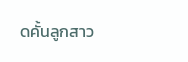ดคั้นลูกสาว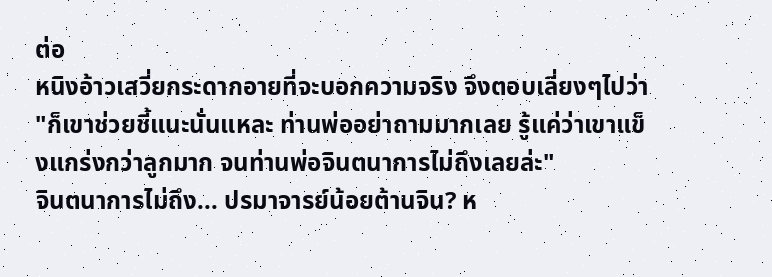ต่อ
หนิงอ้าวเสวี่ยกระดากอายที่จะบอกความจริง จึงตอบเลี่ยงๆไปว่า
"ก็เขาช่วยชี้แนะนั่นแหละ ท่านพ่ออย่าถามมากเลย รู้แค่ว่าเขาแข็งแกร่งกว่าลูกมาก จนท่านพ่อจินตนาการไม่ถึงเลยล่ะ"
จินตนาการไม่ถึง... ปรมาจารย์น้อยต้านจิน? ห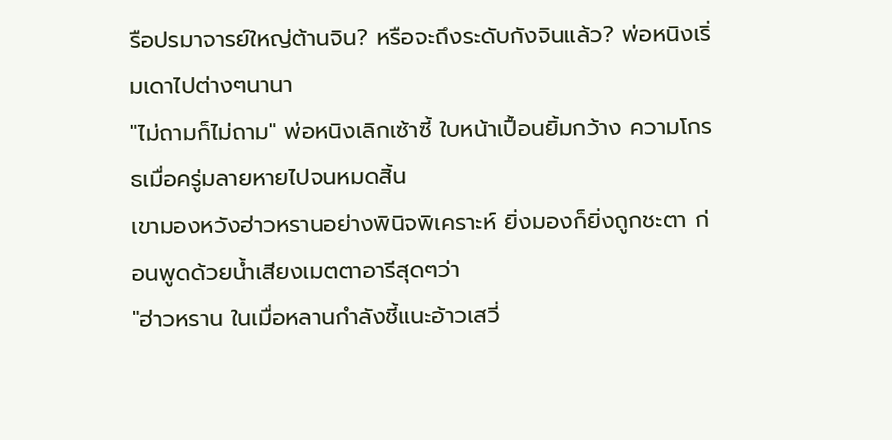รือปรมาจารย์ใหญ่ต้านจิน? หรือจะถึงระดับกังจินแล้ว? พ่อหนิงเริ่มเดาไปต่างๆนานา
"ไม่ถามก็ไม่ถาม" พ่อหนิงเลิกเซ้าซี้ ใบหน้าเปื้อนยิ้มกว้าง ความโกรธเมื่อครู่มลายหายไปจนหมดสิ้น
เขามองหวังฮ่าวหรานอย่างพินิจพิเคราะห์ ยิ่งมองก็ยิ่งถูกชะตา ก่อนพูดด้วยน้ำเสียงเมตตาอารีสุดๆว่า
"ฮ่าวหราน ในเมื่อหลานกำลังชี้แนะอ้าวเสวี่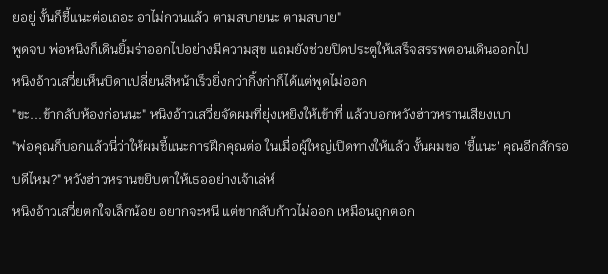ยอยู่ งั้นก็ชี้แนะต่อเถอะ อาไม่กวนแล้ว ตามสบายนะ ตามสบาย"
พูดจบ พ่อหนิงก็เดินยิ้มร่าออกไปอย่างมีความสุข แถมยังช่วยปิดประตูให้เสร็จสรรพตอนเดินออกไป
หนิงอ้าวเสวี่ยเห็นบิดาเปลี่ยนสีหน้าเร็วยิ่งกว่ากิ้งก่าก็ได้แต่พูดไม่ออก
"ขะ...ข้ากลับห้องก่อนนะ" หนิงอ้าวเสวี่ยจัดผมที่ยุ่งเหยิงให้เข้าที่ แล้วบอกหวังฮ่าวหรานเสียงเบา
"พ่อคุณก็บอกแล้วนี่ว่าให้ผมชี้แนะการฝึกคุณต่อ ในเมื่อผู้ใหญ่เปิดทางให้แล้ว งั้นผมขอ 'ชี้แนะ' คุณอีกสักรอบดีไหม?" หวังฮ่าวหรานขยิบตาให้เธออย่างเจ้าเล่ห์
หนิงอ้าวเสวี่ยตกใจเล็กน้อย อยากจะหนี แต่ขากลับก้าวไม่ออก เหมือนถูกตอก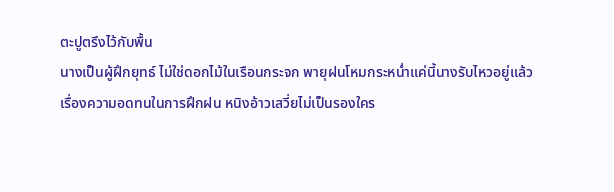ตะปูตรึงไว้กับพื้น
นางเป็นผู้ฝึกยุทธ์ ไม่ใช่ดอกไม้ในเรือนกระจก พายุฝนโหมกระหน่ำแค่นี้นางรับไหวอยู่แล้ว
เรื่องความอดทนในการฝึกฝน หนิงอ้าวเสวี่ยไม่เป็นรองใคร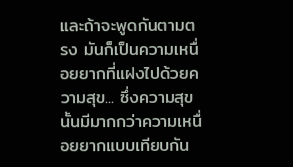และถ้าจะพูดกันตามตรง มันก็เป็นความเหนื่อยยากที่แฝงไปด้วยความสุข... ซึ่งความสุขนั้นมีมากกว่าความเหนื่อยยากแบบเทียบกัน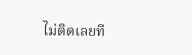ไม่ติดเลยที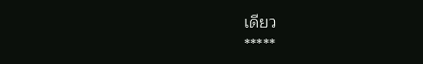เดียว
*****